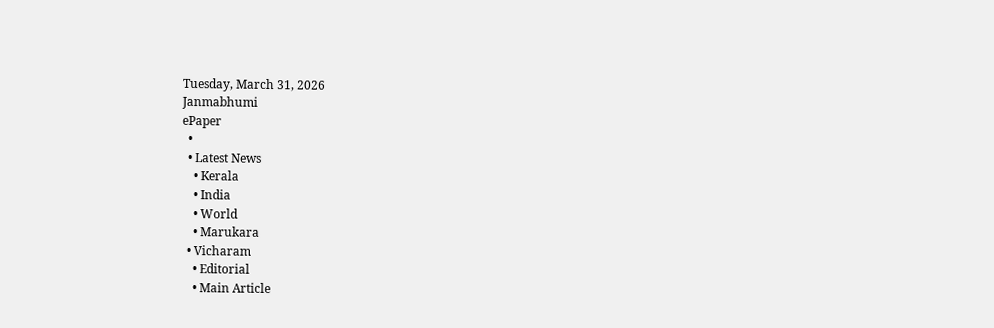Tuesday, March 31, 2026
Janmabhumi
ePaper
  •
  • Latest News
    • Kerala
    • India
    • World
    • Marukara
  • Vicharam
    • Editorial
    • Main Article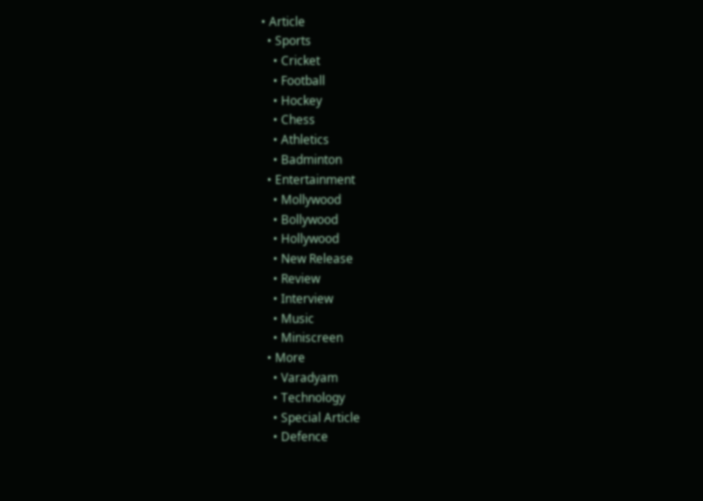• Article
  • Sports
    • Cricket
    • Football
    • Hockey
    • Chess
    • Athletics
    • Badminton
  • Entertainment
    • Mollywood
    • Bollywood
    • Hollywood
    • New Release
    • Review
    • Interview
    • Music
    • Miniscreen
  • More
    • Varadyam
    • Technology
    • Special Article
    • Defence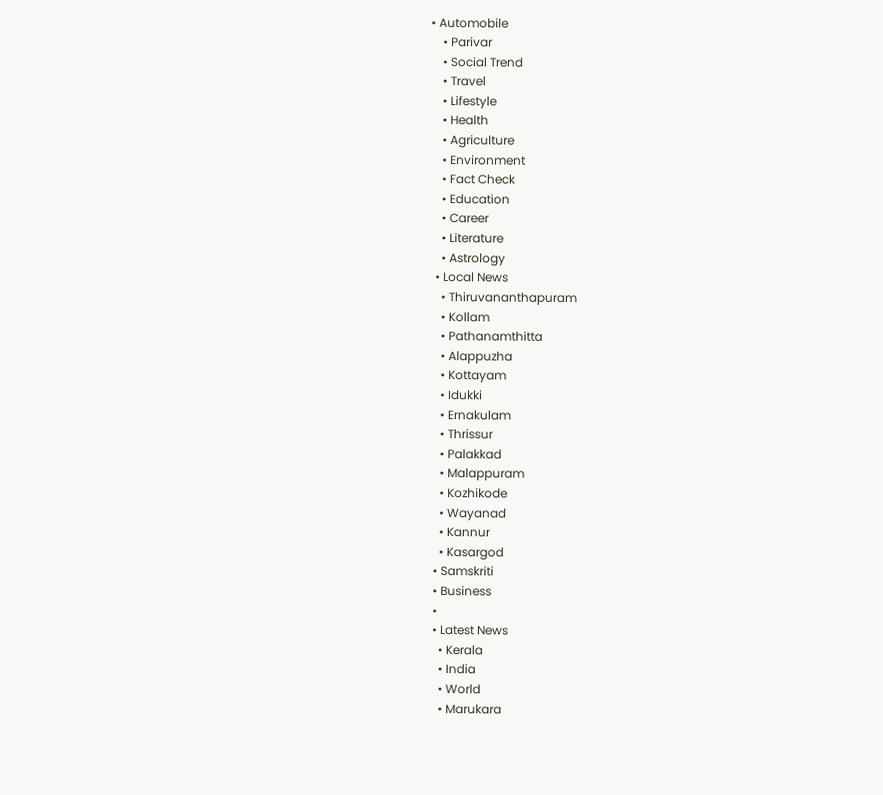• Automobile
    • Parivar
    • Social Trend
    • Travel
    • Lifestyle
    • Health
    • Agriculture
    • Environment
    • Fact Check
    • Education
    • Career
    • Literature
    • Astrology
  • Local News
    • Thiruvananthapuram
    • Kollam
    • Pathanamthitta
    • Alappuzha
    • Kottayam
    • Idukki
    • Ernakulam
    • Thrissur
    • Palakkad
    • Malappuram
    • Kozhikode
    • Wayanad
    • Kannur
    • Kasargod
  • Samskriti
  • Business
  •
  • Latest News
    • Kerala
    • India
    • World
    • Marukara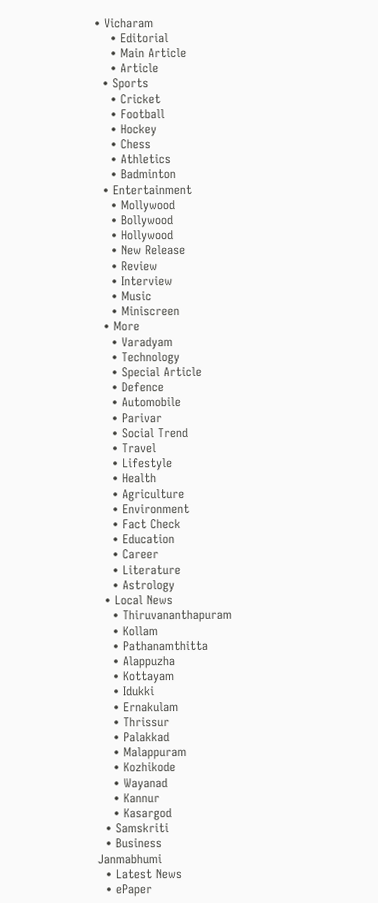• Vicharam
    • Editorial
    • Main Article
    • Article
  • Sports
    • Cricket
    • Football
    • Hockey
    • Chess
    • Athletics
    • Badminton
  • Entertainment
    • Mollywood
    • Bollywood
    • Hollywood
    • New Release
    • Review
    • Interview
    • Music
    • Miniscreen
  • More
    • Varadyam
    • Technology
    • Special Article
    • Defence
    • Automobile
    • Parivar
    • Social Trend
    • Travel
    • Lifestyle
    • Health
    • Agriculture
    • Environment
    • Fact Check
    • Education
    • Career
    • Literature
    • Astrology
  • Local News
    • Thiruvananthapuram
    • Kollam
    • Pathanamthitta
    • Alappuzha
    • Kottayam
    • Idukki
    • Ernakulam
    • Thrissur
    • Palakkad
    • Malappuram
    • Kozhikode
    • Wayanad
    • Kannur
    • Kasargod
  • Samskriti
  • Business
Janmabhumi
  • Latest News
  • ePaper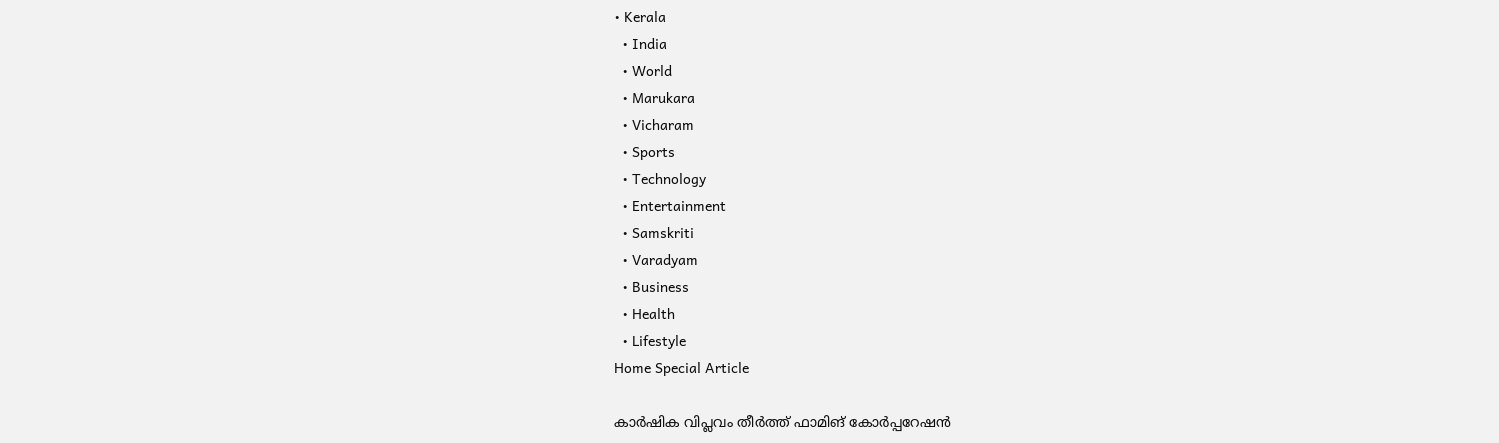• Kerala
  • India
  • World
  • Marukara
  • Vicharam
  • Sports
  • Technology
  • Entertainment
  • Samskriti
  • Varadyam
  • Business
  • Health
  • Lifestyle
Home Special Article

കാര്‍ഷിക വിപ്ലവം തീര്‍ത്ത് ഫാമിങ് കോര്‍പ്പറേഷന്‍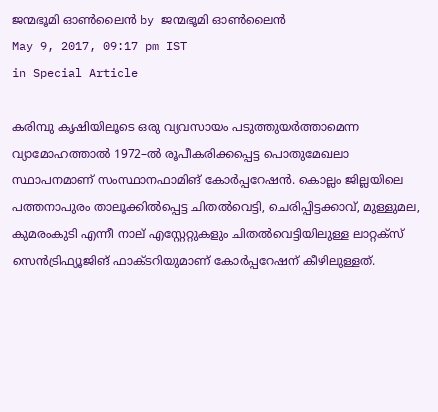ജന്മഭൂമി ഓണ്‍ലൈന്‍ by ജന്മഭൂമി ഓണ്‍ലൈന്‍
May 9, 2017, 09:17 pm IST
in Special Article

കരിമ്പു കൃഷിയിലൂടെ ഒരു വ്യവസായം പടുത്തുയര്‍ത്താമെന്ന വ്യാമോഹത്താല്‍ 1972–ല്‍ രൂപീകരിക്കപ്പെട്ട പൊതുമേഖലാ സ്ഥാപനമാണ് സംസ്ഥാനഫാമിങ് കോര്‍പ്പറേഷന്‍. കൊല്ലം ജില്ലയിലെ പത്തനാപുരം താലൂക്കില്‍പ്പെട്ട ചിതല്‍വെട്ടി, ചെരിപ്പിട്ടക്കാവ്, മുള്ളുമല, കുമരംകുടി എന്നീ നാല് എസ്റ്റേറ്റുകളും ചിതല്‍വെട്ടിയിലുള്ള ലാറ്റക്‌സ് സെന്‍ട്രിഫ്യൂജിങ് ഫാക്ടറിയുമാണ് കോര്‍പ്പറേഷന് കീഴിലുള്ളത്.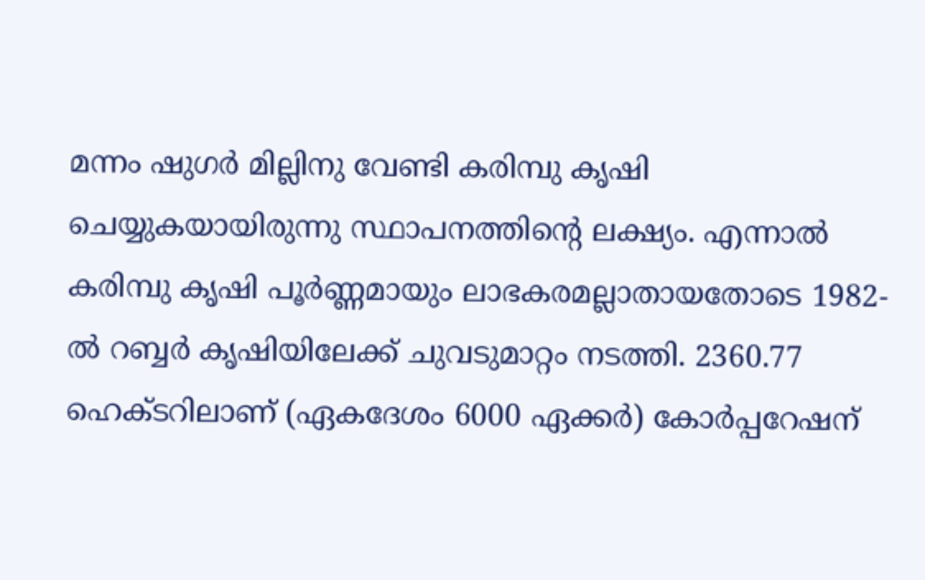മന്നം ഷുഗര്‍ മില്ലിനു വേണ്ടി കരിമ്പു കൃഷി ചെയ്യുകയായിരുന്നു സ്ഥാപനത്തിന്റെ ലക്ഷ്യം. എന്നാല്‍ കരിമ്പു കൃഷി പൂര്‍ണ്ണമായും ലാഭകരമല്ലാതായതോടെ 1982-ല്‍ റബ്ബര്‍ കൃഷിയിലേക്ക് ചുവടുമാറ്റം നടത്തി. 2360.77 ഹെക്ടറിലാണ് (ഏകദേശം 6000 ഏക്കര്‍) കോര്‍പ്പറേഷന്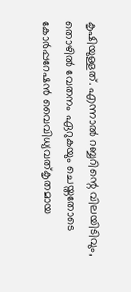കൃഷിയുള്ളത്. എന്നാല്‍ റബ്ബറിന്റെ വിലയിടിവും, തൊഴില്‍ വേതനം ഏറുകയും ചെയ്തതോടെ കോര്‍പ്പറേഷന്‍ വൈവിധ്യവത്കൃതമായ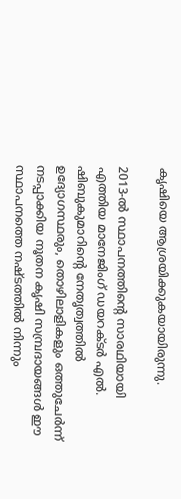കൃഷിയെ ആശ്രയിക്കുകയായിരുന്നു.

2013-ല്‍ സ്ഥാപനത്തിന്റെ സാരഥിയായി എത്തിയ മാനേജിംഗ് ഡയറക്ടര്‍ എല്‍. ഷിബുകുമാറിന്റെ നേതൃത്വത്തില്‍ ഉദ്യോഗസ്ഥരും, തൊഴിലാളികളും ഒത്തുചേര്‍ന്ന് നടപ്പാക്കിയ നൂതന കൃഷി സമ്പ്രദായങ്ങള്‍ ഈ സ്ഥാപനത്തെ നഷ്ടത്തില്‍ നിന്നും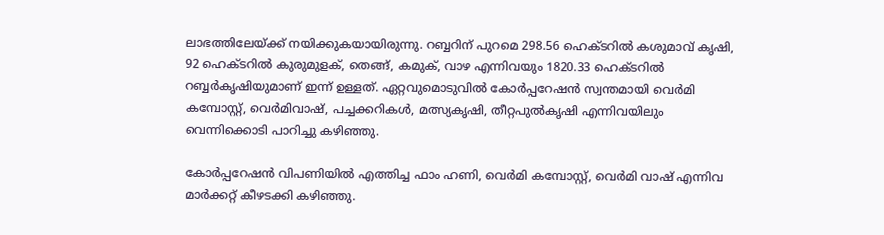ലാഭത്തിലേയ്‌ക്ക് നയിക്കുകയായിരുന്നു. റബ്ബറിന് പുറമെ 298.56 ഹെക്ടറില്‍ കശുമാവ് കൃഷി, 92 ഹെക്ടറില്‍ കുരുമുളക്, തെങ്ങ്, കമുക്, വാഴ എന്നിവയും 1820.33 ഹെക്ടറില്‍ റബ്ബര്‍കൃഷിയുമാണ് ഇന്ന് ഉള്ളത്. ഏറ്റവുമൊടുവില്‍ കോര്‍പ്പറേഷന്‍ സ്വന്തമായി വെര്‍മി കമ്പോസ്റ്റ്, വെര്‍മിവാഷ്, പച്ചക്കറികള്‍, മത്സ്യകൃഷി, തീറ്റപുല്‍കൃഷി എന്നിവയിലും വെന്നിക്കൊടി പാറിച്ചു കഴിഞ്ഞു.

കോര്‍പ്പറേഷന്‍ വിപണിയില്‍ എത്തിച്ച ഫാം ഹണി, വെര്‍മി കമ്പോസ്റ്റ്, വെര്‍മി വാഷ് എന്നിവ മാര്‍ക്കറ്റ് കീഴടക്കി കഴിഞ്ഞു.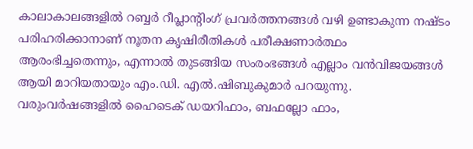കാലാകാലങ്ങളില്‍ റബ്ബര്‍ റീപ്ലാന്റിംഗ് പ്രവര്‍ത്തനങ്ങള്‍ വഴി ഉണ്ടാകുന്ന നഷ്ടം പരിഹരിക്കാനാണ് നൂതന കൃഷിരീതികള്‍ പരീക്ഷണാര്‍ത്ഥം ആരംഭിച്ചതെന്നും, എന്നാല്‍ തുടങ്ങിയ സംരംഭങ്ങള്‍ എല്ലാം വന്‍വിജയങ്ങള്‍ ആയി മാറിയതായും എം.ഡി. എല്‍.ഷിബുകുമാര്‍ പറയുന്നു. വരുംവര്‍ഷങ്ങളില്‍ ഹൈടെക് ഡയറിഫാം, ബഫല്ലോ ഫാം,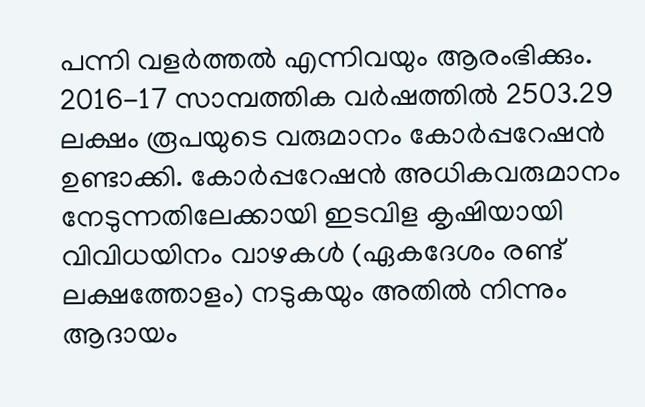പന്നി വളര്‍ത്തല്‍ എന്നിവയും ആരംഭിക്കും. 2016-17 സാമ്പത്തിക വര്‍ഷത്തില്‍ 2503.29 ലക്ഷം രൂപയുടെ വരുമാനം കോര്‍പ്പറേഷന്‍ ഉണ്ടാക്കി. കോര്‍പ്പറേഷന്‍ അധികവരുമാനം നേടുന്നതിലേക്കായി ഇടവിള കൃഷിയായി വിവിധയിനം വാഴകള്‍ (ഏകദേശം രണ്ട് ലക്ഷത്തോളം) നടുകയും അതില്‍ നിന്നും ആദായം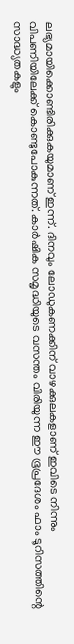ലഭ്യമായിക്കൊണ്ടിരിക്കുകയുമാണ് ഇന്ന്. ദിനവും ലോഡുകണക്കിന് വാഴക്കുലകളാണ് ഇവിടെ നിന്നും വിപണിയിലേക്ക് കൊണ്ടുപോകുന്നത്. കാര്‍ഷിക സമൃദ്ധിയുടെ വസന്തം വിരിയുന്ന ഈ ഭൂപ്രദേശം ഫാം ടൂറിസത്തിന്റെ സാദ്ധ്യതകളും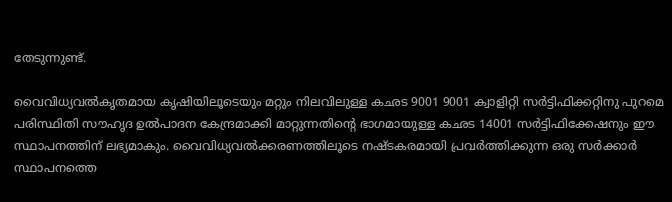തേടുന്നുണ്ട്.

വൈവിധ്യവല്‍കൃതമായ കൃഷിയിലൂടെയും മറ്റും നിലവിലുള്ള കഛട 9001 9001 ക്വാളിറ്റി സര്‍ട്ടിഫിക്കറ്റിനു പുറമെ പരിസ്ഥിതി സൗഹൃദ ഉല്‍പാദന കേന്ദ്രമാക്കി മാറ്റുന്നതിന്റെ ഭാഗമായുള്ള കഛട 14001 സര്‍ട്ടിഫിക്കേഷനും ഈ സ്ഥാപനത്തിന് ലഭ്യമാകും. വൈവിധ്യവല്‍ക്കരണത്തിലൂടെ നഷ്ടകരമായി പ്രവര്‍ത്തിക്കുന്ന ഒരു സര്‍ക്കാര്‍ സ്ഥാപനത്തെ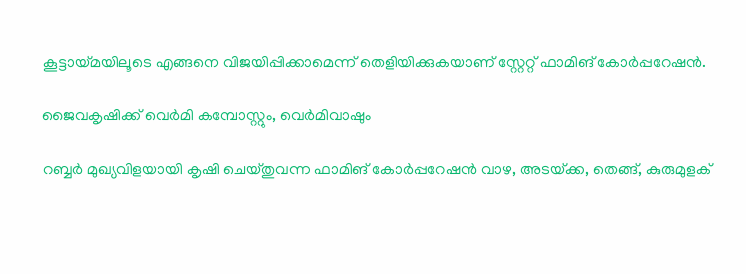കൂട്ടായ്‌മയിലൂടെ എങ്ങനെ വിജയിപ്പിക്കാമെന്ന് തെളിയിക്കുകയാണ് സ്റ്റേറ്റ് ഫാമിങ് കോര്‍പ്പറേഷന്‍.

ജൈവകൃഷിക്ക് വെര്‍മി കമ്പോസ്റ്റും, വെര്‍മിവാഷും

റബ്ബര്‍ മുഖ്യവിളയായി കൃഷി ചെയ്തുവന്ന ഫാമിങ് കോര്‍പ്പറേഷന്‍ വാഴ, അടയ്‌ക്ക, തെങ്ങ്, കുരുമുളക്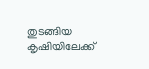തുടങ്ങിയ കൃഷിയിലേക്ക്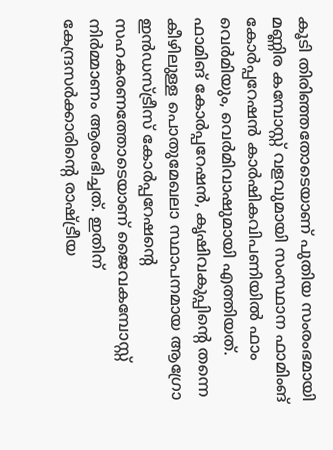കൂടി തിരിഞ്ഞതോടെയാണ് പുതിയ സംരംഭമായി മണ്ണിര കമ്പോസ്റ്റ് വളവുമായി സംസ്ഥാന ഫാമിംങ് കോര്‍പ്പറേഷന്‍ കാര്‍ഷികവിപണിയില്‍ ഫാം വെര്‍മിയും, വെര്‍മിവാഷുമായി എത്തിയത്. ഫാമിങ് കോര്‍പ്പറേഷന്‍, കൃഷിവകുപ്പിന്റെ തന്നെ കീഴിലുള്ള പൊതുമേഖലാ സ്ഥാപനമായ ആഗ്രോ ഇന്‍ഡസ്ട്രീസ് കോര്‍പ്പറേഷന്റെ സഹകരണത്തോടെയാണ് ജൈവകമ്പോസ്റ്റ് നിര്‍മ്മാണം ആരംഭിച്ചത്. ഇതിന് കേന്ദ്രസര്‍ക്കാരിന്റെ രാഷ്‌ട്രീയ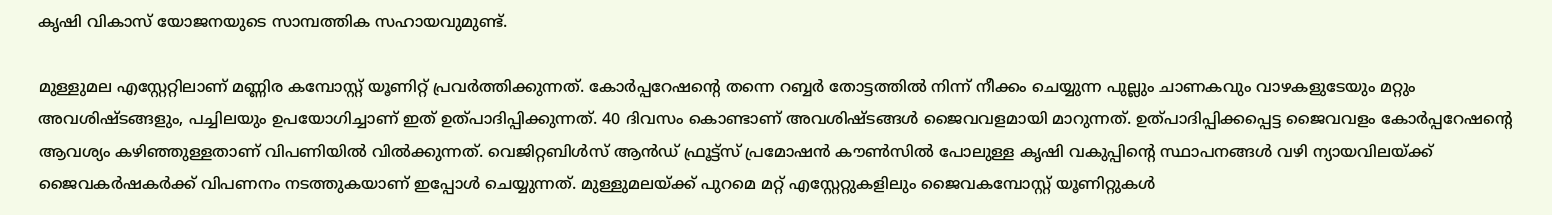കൃഷി വികാസ് യോജനയുടെ സാമ്പത്തിക സഹായവുമുണ്ട്.

മുള്ളുമല എസ്റ്റേറ്റിലാണ് മണ്ണിര കമ്പോസ്റ്റ് യൂണിറ്റ് പ്രവര്‍ത്തിക്കുന്നത്. കോര്‍പ്പറേഷന്റെ തന്നെ റബ്ബര്‍ തോട്ടത്തില്‍ നിന്ന് നീക്കം ചെയ്യുന്ന പുല്ലും ചാണകവും വാഴകളുടേയും മറ്റും അവശിഷ്ടങ്ങളും, പച്ചിലയും ഉപയോഗിച്ചാണ് ഇത് ഉത്പാദിപ്പിക്കുന്നത്. 40 ദിവസം കൊണ്ടാണ് അവശിഷ്ടങ്ങള്‍ ജൈവവളമായി മാറുന്നത്. ഉത്പാദിപ്പിക്കപ്പെട്ട ജൈവവളം കോര്‍പ്പറേഷന്റെ ആവശ്യം കഴിഞ്ഞുള്ളതാണ് വിപണിയില്‍ വില്‍ക്കുന്നത്. വെജിറ്റബിള്‍സ് ആന്‍ഡ് ഫ്രൂട്ട്‌സ് പ്രമോഷന്‍ കൗണ്‍സില്‍ പോലുള്ള കൃഷി വകുപ്പിന്റെ സ്ഥാപനങ്ങള്‍ വഴി ന്യായവിലയ്‌ക്ക് ജൈവകര്‍ഷകര്‍ക്ക് വിപണനം നടത്തുകയാണ് ഇപ്പോള്‍ ചെയ്യുന്നത്. മുള്ളുമലയ്‌ക്ക് പുറമെ മറ്റ് എസ്റ്റേറ്റുകളിലും ജൈവകമ്പോസ്റ്റ് യൂണിറ്റുകള്‍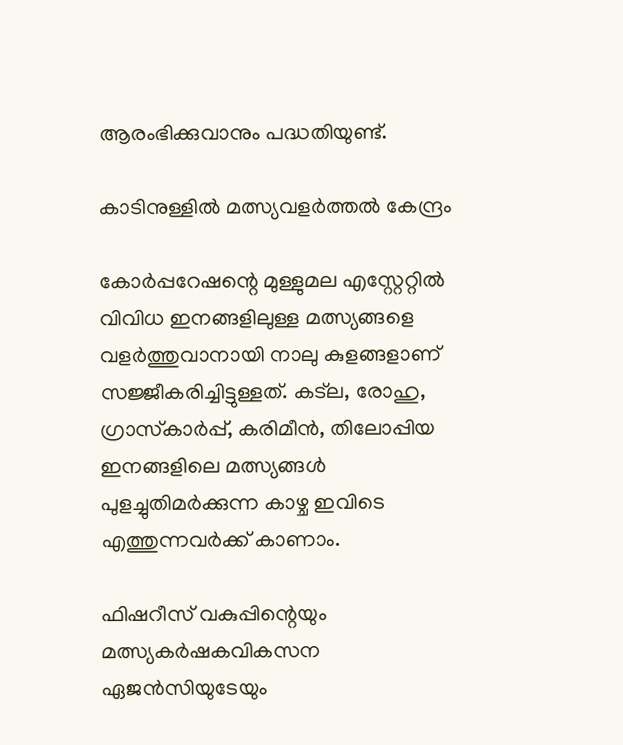ആരംഭിക്കുവാനും പദ്ധതിയുണ്ട്.

കാടിനുള്ളില്‍ മത്സ്യവളര്‍ത്തല്‍ കേന്ദ്രം

കോര്‍പ്പറേഷന്റെ മുള്ളുമല എസ്റ്റേറ്റില്‍ വിവിധ ഇനങ്ങളിലുള്ള മത്സ്യങ്ങളെ വളര്‍ത്തുവാനായി നാലു കുളങ്ങളാണ് സജ്ജീകരിച്ചിട്ടുള്ളത്. കട്‌ല, രോഹു, ഗ്രാസ്‌കാര്‍പ്പ്, കരിമീന്‍, തിലോപ്പിയ ഇനങ്ങളിലെ മത്സ്യങ്ങള്‍ പുളച്ചുതിമര്‍ക്കുന്ന കാഴ്ച ഇവിടെ എത്തുന്നവര്‍ക്ക് കാണാം.

ഫിഷറീസ് വകുപ്പിന്റെയും മത്സ്യകര്‍ഷകവികസന ഏജന്‍സിയുടേയും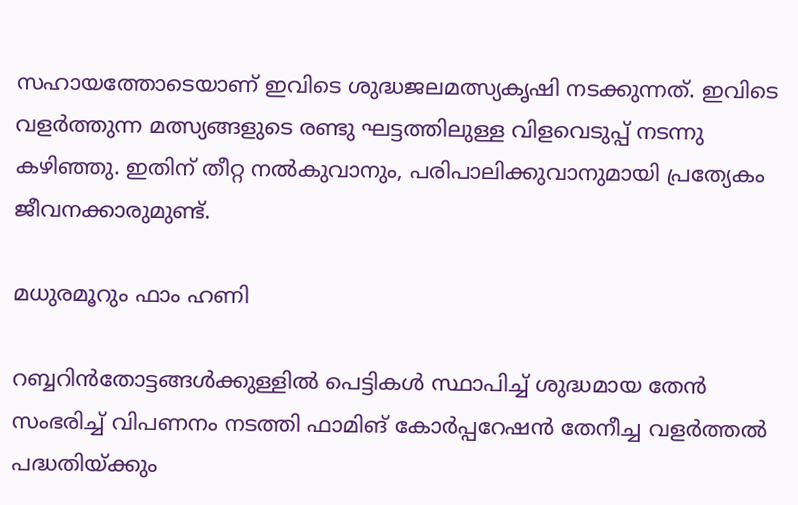സഹായത്തോടെയാണ് ഇവിടെ ശുദ്ധജലമത്സ്യകൃഷി നടക്കുന്നത്. ഇവിടെ വളര്‍ത്തുന്ന മത്സ്യങ്ങളുടെ രണ്ടു ഘട്ടത്തിലുള്ള വിളവെടുപ്പ് നടന്നു കഴിഞ്ഞു. ഇതിന് തീറ്റ നല്‍കുവാനും, പരിപാലിക്കുവാനുമായി പ്രത്യേകം ജീവനക്കാരുമുണ്ട്.

മധുരമൂറും ഫാം ഹണി

റബ്ബറിന്‍തോട്ടങ്ങള്‍ക്കുള്ളില്‍ പെട്ടികള്‍ സ്ഥാപിച്ച് ശുദ്ധമായ തേന്‍ സംഭരിച്ച് വിപണനം നടത്തി ഫാമിങ് കോര്‍പ്പറേഷന്‍ തേനീച്ച വളര്‍ത്തല്‍ പദ്ധതിയ്‌ക്കും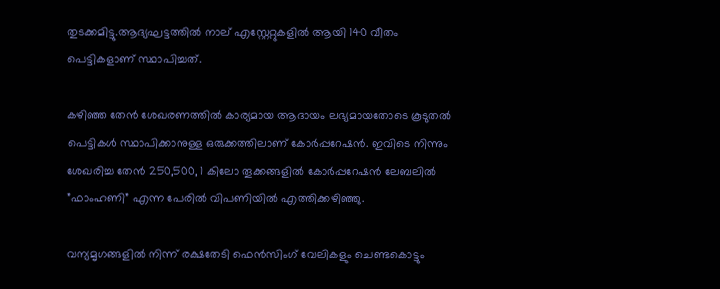തുടക്കമിട്ടു.ആദ്യഘട്ടത്തില്‍ നാല് എസ്റ്റേറ്റുകളില്‍ ആയി 140 വീതം പെട്ടികളാണ് സ്ഥാപിച്ചത്.

കഴിഞ്ഞ തേന്‍ ശേഖരണത്തില്‍ കാര്യമായ ആദായം ലഭ്യമായതോടെ കൂടുതല്‍ പെട്ടികള്‍ സ്ഥാപിക്കാനുള്ള ഒരുക്കത്തിലാണ് കോര്‍പ്പറേഷന്‍. ഇവിടെ നിന്നും ശേഖരിച്ച തേന്‍ 250,500, 1 കിലോ തൂക്കങ്ങളില്‍ കോര്‍പ്പറേഷന്‍ ലേബലില്‍ ”ഫാംഹണി” എന്ന പേരില്‍ വിപണിയില്‍ എത്തിക്കഴിഞ്ഞു.

വന്യമൃഗങ്ങളില്‍ നിന്ന് രക്ഷതേടി ഫെന്‍സിംഗ് വേലികളും ചെണ്ടകൊട്ടും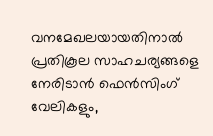വനമേഖലയായതിനാല്‍ പ്രതികൂല സാഹചര്യങ്ങളെ നേരിടാന്‍ ഫെന്‍സിംഗ് വേലികളും,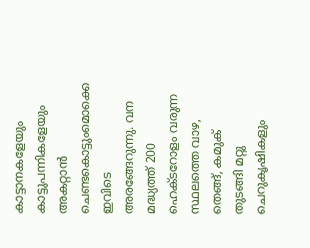കാട്ടാനകളേയും കാട്ടുപന്നികളേയും അകറ്റാന്‍ ചെണ്ടകൊട്ടുംമൊക്കെ ഇവിടെ അരങ്ങേറുന്നു. വന മദ്ധ്യത്ത് 200 ഹെക്ടറോളം വരുന്ന സ്ഥലത്തെ വാഴ, തെങ്ങ്, കമുക് തുടങ്ങി മറ്റു ചെറുകൃഷികളും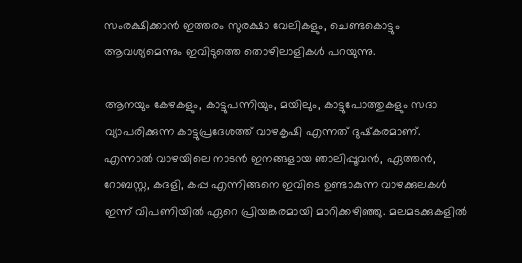സംരക്ഷിക്കാന്‍ ഇത്തരം സുരക്ഷാ വേലികളും, ചെണ്ടകൊട്ടും ആവശ്യമെന്നും ഇവിടുത്തെ തൊഴിലാളികള്‍ പറയുന്നു.

ആനയും കേഴകളും, കാട്ടുപന്നിയും, മയിലും, കാട്ടുപോത്തുകളും സദാ വ്യാപരിക്കുന്ന കാട്ടുപ്രദേശത്ത് വാഴകൃഷി എന്നത് ദുഷ്‌കരമാണ്. എന്നാല്‍ വാഴയിലെ നാടന്‍ ഇനങ്ങളായ ഞാലിപ്പൂവന്‍, ഏത്തന്‍, റോബസ്റ്റ, കദളി, കപ്പ എന്നിങ്ങനെ ഇവിടെ ഉണ്ടാകുന്ന വാഴക്കുലകള്‍ ഇന്ന് വിപണിയില്‍ ഏറെ പ്രിയങ്കരമായി മാറിക്കഴിഞ്ഞു. മലമടക്കുകളില്‍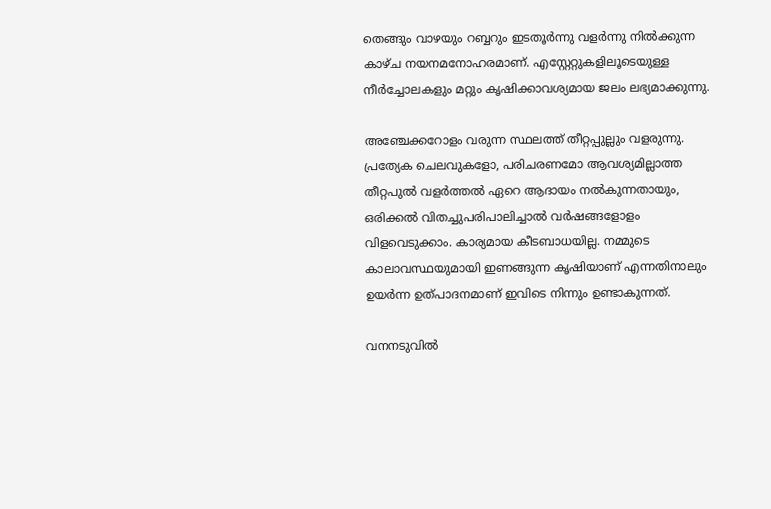തെങ്ങും വാഴയും റബ്ബറും ഇടതൂര്‍ന്നു വളര്‍ന്നു നില്‍ക്കുന്ന കാഴ്ച നയനമനോഹരമാണ്. എസ്റ്റേറ്റുകളിലൂടെയുള്ള നീര്‍ച്ചോലകളും മറ്റും കൃഷിക്കാവശ്യമായ ജലം ലഭ്യമാക്കുന്നു.

അഞ്ചേക്കറോളം വരുന്ന സ്ഥലത്ത് തീറ്റപ്പുല്ലും വളരുന്നു. പ്രത്യേക ചെലവുകളോ, പരിചരണമോ ആവശ്യമില്ലാത്ത തീറ്റപുല്‍ വളര്‍ത്തല്‍ ഏറെ ആദായം നല്‍കുന്നതായും, ഒരിക്കല്‍ വിതച്ചുപരിപാലിച്ചാല്‍ വര്‍ഷങ്ങളോളം വിളവെടുക്കാം. കാര്യമായ കീടബാധയില്ല. നമ്മുടെ കാലാവസ്ഥയുമായി ഇണങ്ങുന്ന കൃഷിയാണ് എന്നതിനാലും ഉയര്‍ന്ന ഉത്പാദനമാണ് ഇവിടെ നിന്നും ഉണ്ടാകുന്നത്.

വനനടുവില്‍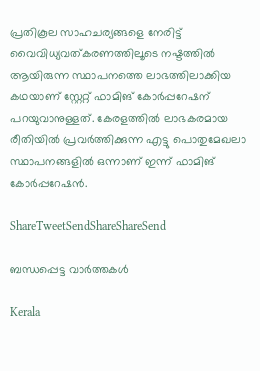പ്രതികൂല സാഹചര്യങ്ങളെ നേരിട്ട് വൈവിധ്യവത്കരണത്തിലൂടെ നഷ്ടത്തില്‍ ആയിരുന്ന സ്ഥാപനത്തെ ലാഭത്തിലാക്കിയ കഥയാണ് സ്റ്റേറ്റ് ഫാമിങ് കോര്‍പ്പറേഷന് പറയുവാനുള്ളത്. കേരളത്തില്‍ ലാഭകരമായ രീതിയില്‍ പ്രവര്‍ത്തിക്കുന്ന എട്ടു പൊതുമേഖലാ സ്ഥാപനങ്ങളില്‍ ഒന്നാണ് ഇന്ന് ഫാമിങ് കോര്‍പ്പറേഷന്‍.

ShareTweetSendShareShareSend

ബന്ധപ്പെട്ട വാര്‍ത്തകള്‍

Kerala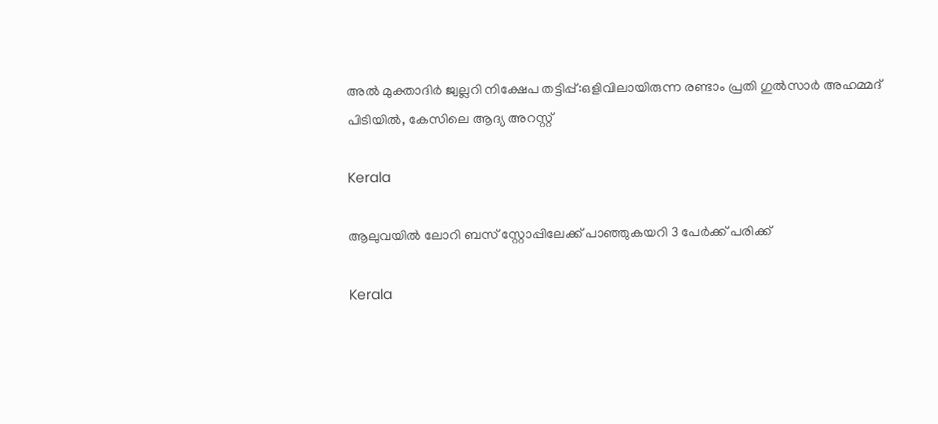അല്‍ മുക്താദിര്‍ ജ്വല്ലറി നിക്ഷേപ തട്ടിപ്പ്:ഒളിവിലായിരുന്ന രണ്ടാം പ്രതി ഗുല്‍സാര്‍ അഹമ്മദ് പിടിയില്‍, കേസിലെ ആദ്യ അറസ്റ്റ്

Kerala

ആലുവയില്‍ ലോറി ബസ് സ്റ്റോപ്പിലേക്ക് പാഞ്ഞുകയറി 3 പേര്‍ക്ക് പരിക്ക്

Kerala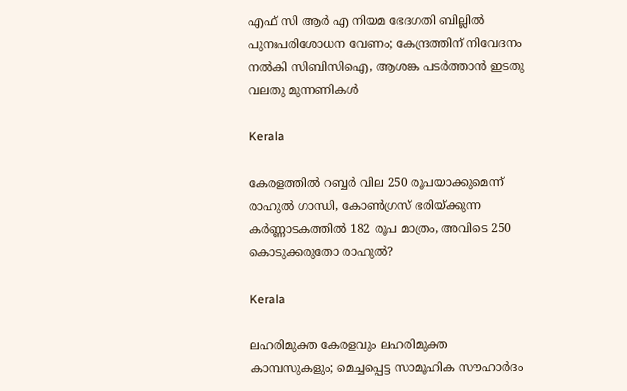എഫ് സി ആര്‍ എ നിയമ ഭേദഗതി ബില്ലില്‍ പുനഃപരിശോധന വേണം; കേന്ദ്രത്തിന് നിവേദനം നല്‍കി സിബിസിഐ, ആശങ്ക പടര്‍ത്താന്‍ ഇടതു വലതു മുന്നണികള്‍

Kerala

കേരളത്തില്‍ റബ്ബര്‍ വില 250 രൂപയാക്കുമെന്ന് രാഹുല്‍ ഗാന്ധി, കോണ്‍ഗ്രസ് ഭരിയ്‌ക്കുന്ന കര്‍ണ്ണാടകത്തില്‍ 182 രൂപ മാത്രം, അവിടെ 250 കൊടുക്കരുതോ രാഹുല്‍?

Kerala

ലഹരിമുക്ത കേരളവും ലഹരിമുക്ത കാമ്പസുകളും; മെച്ചപ്പെട്ട സാമൂഹിക സൗഹാര്‍ദം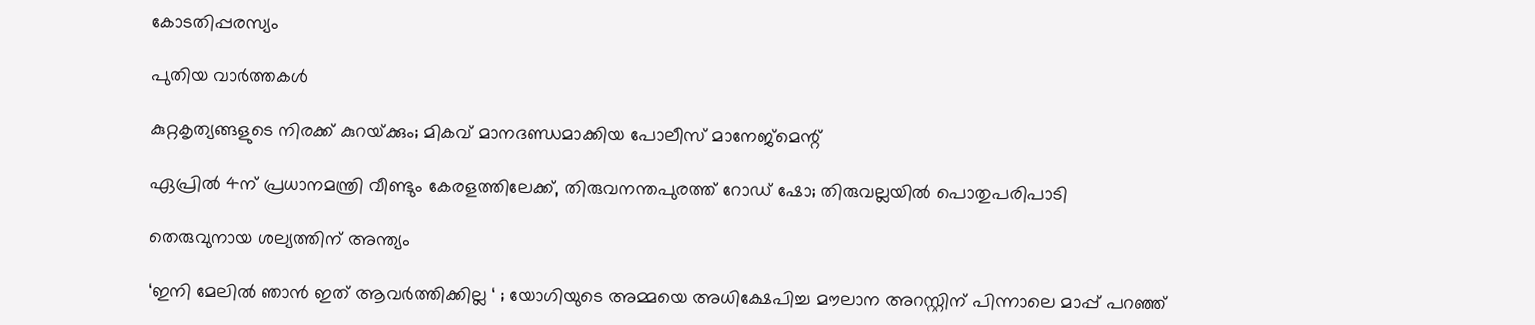കോടതിപ്പരസ്യം

പുതിയ വാര്‍ത്തകള്‍

കുറ്റകൃത്യങ്ങളുടെ നിരക്ക് കുറയ്‌ക്കും; മികവ് മാനദണ്ഡമാക്കിയ പോലീസ് മാനേജ്‌മെന്റ്

ഏപ്രില്‍ 4ന് പ്രധാനമന്ത്രി വീണ്ടും കേരളത്തിലേക്ക്, തിരുവനന്തപുരത്ത് റോഡ് ഷോ; തിരുവല്ലയില്‍ പൊതുപരിപാടി

തെരുവുനായ ശല്യത്തിന് അന്ത്യം

‘ഇനി മേലിൽ ഞാൻ ഇത് ആവർത്തിക്കില്ല ‘ ; യോഗിയുടെ അമ്മയെ അധിക്ഷേപിച്ച മൗലാന അറസ്റ്റിന് പിന്നാലെ മാപ്പ് പറഞ്ഞ്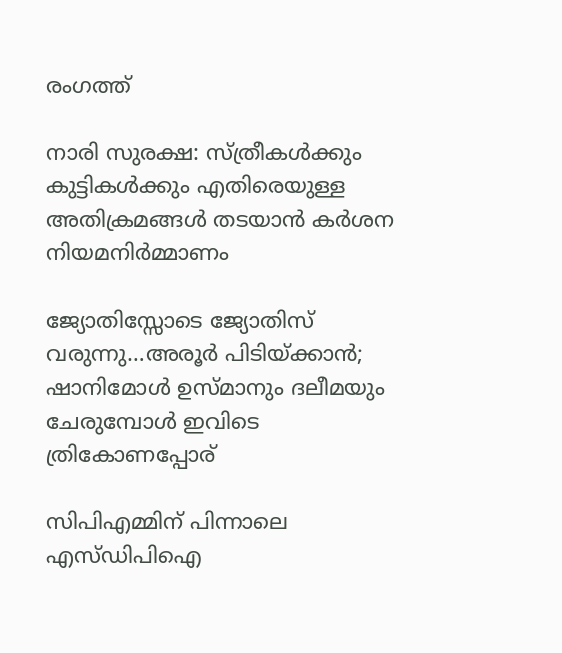രംഗത്ത്

നാരി സുരക്ഷ: സ്ത്രീകള്‍ക്കും കുട്ടികള്‍ക്കും എതിരെയുള്ള അതിക്രമങ്ങള്‍ തടയാന്‍ കര്‍ശന നിയമനിര്‍മ്മാണം

ജ്യോതിസ്സോടെ ജ്യോതിസ് വരുന്നു…അരൂര്‍ പിടിയ്‌ക്കാന്‍; ഷാനിമോള്‍ ഉസ്മാനും ദലീമയും ചേരുമ്പോള്‍ ഇവിടെ ത്രികോണപ്പോര്

സിപിഎമ്മിന് പിന്നാലെ എസ്ഡിപിഐ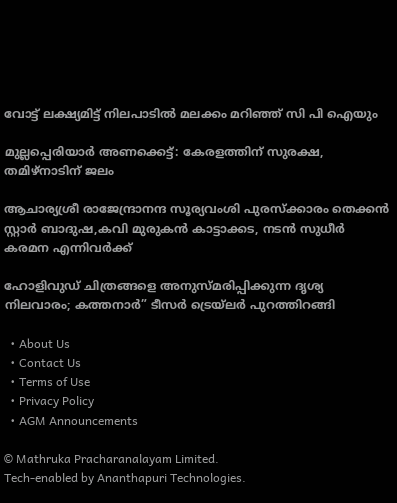വോട്ട് ലക്ഷ്യമിട്ട് നിലപാടില്‍ മലക്കം മറിഞ്ഞ് സി പി ഐയും

മുല്ലപ്പെരിയാര്‍ അണക്കെട്ട്: കേരളത്തിന് സുരക്ഷ, തമിഴ്‌നാടിന് ജലം

ആചാര്യശ്രീ രാജേന്ദ്രാനന്ദ സൂര്യവംശി പുരസ്ക്കാരം തെക്കൻ സ്റ്റാർ ബാദുഷ,കവി മുരുകൻ കാട്ടാക്കട, നടൻ സുധീർ കരമന എന്നിവർക്ക്

ഹോളിവുഡ് ചിത്രങ്ങളെ അനുസ്മരിപ്പിക്കുന്ന ദൃശ്യ നിലവാരം; കത്തനാർ” ടീസർ ട്രെയ്‌ലർ പുറത്തിറങ്ങി

  • About Us
  • Contact Us
  • Terms of Use
  • Privacy Policy
  • AGM Announcements

© Mathruka Pracharanalayam Limited.
Tech-enabled by Ananthapuri Technologies.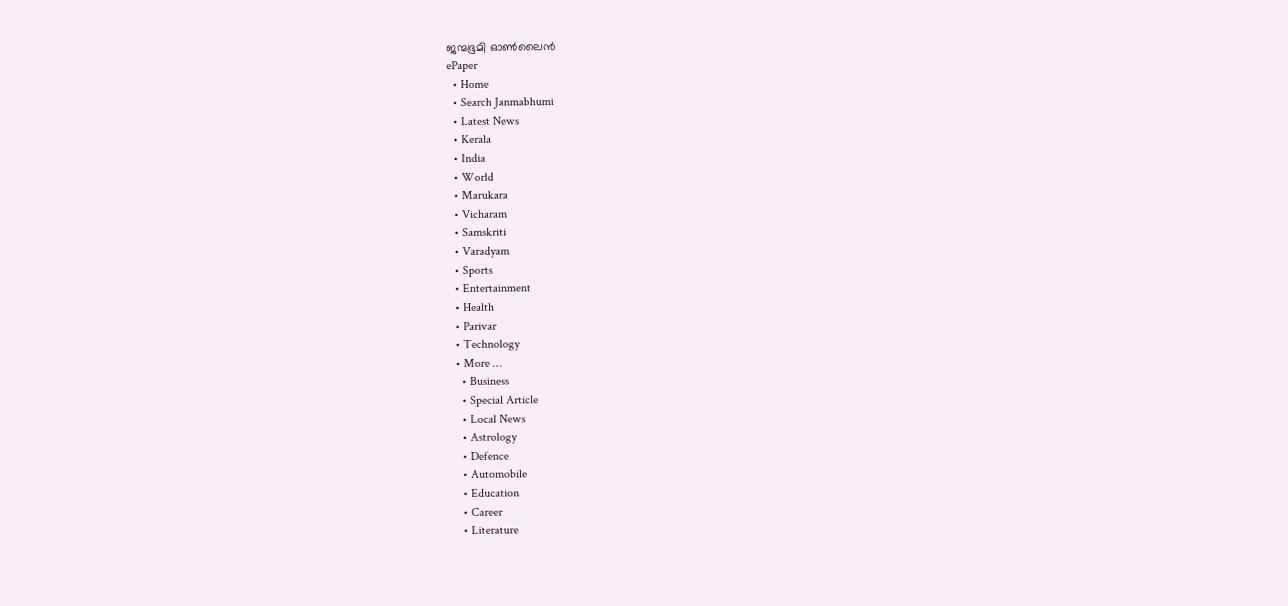ജന്മഭൂമി ഓണ്‍ലൈന്‍
ePaper
  • Home
  • Search Janmabhumi
  • Latest News
  • Kerala
  • India
  • World
  • Marukara
  • Vicharam
  • Samskriti
  • Varadyam
  • Sports
  • Entertainment
  • Health
  • Parivar
  • Technology
  • More …
    • Business
    • Special Article
    • Local News
    • Astrology
    • Defence
    • Automobile
    • Education
    • Career
    • Literature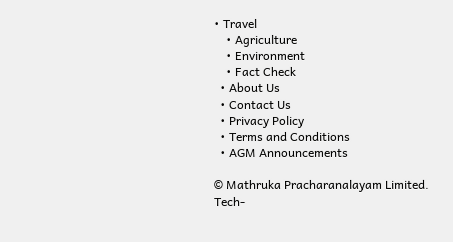• Travel
    • Agriculture
    • Environment
    • Fact Check
  • About Us
  • Contact Us
  • Privacy Policy
  • Terms and Conditions
  • AGM Announcements

© Mathruka Pracharanalayam Limited.
Tech-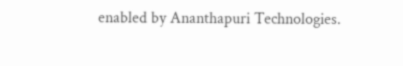enabled by Ananthapuri Technologies.